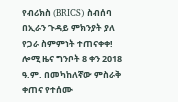የብሪክስ (BRICS) ስብሰባ በኢራን ጉዳይ ምክንያት ያለ የጋራ ስምምነት ተጠናቀቀ!
ሎሚ ዜና ግንቦት 8 ቀን 2018 ዓ.ም. በመካከለኛው ምስራቅ ቀጠና የተሰሙ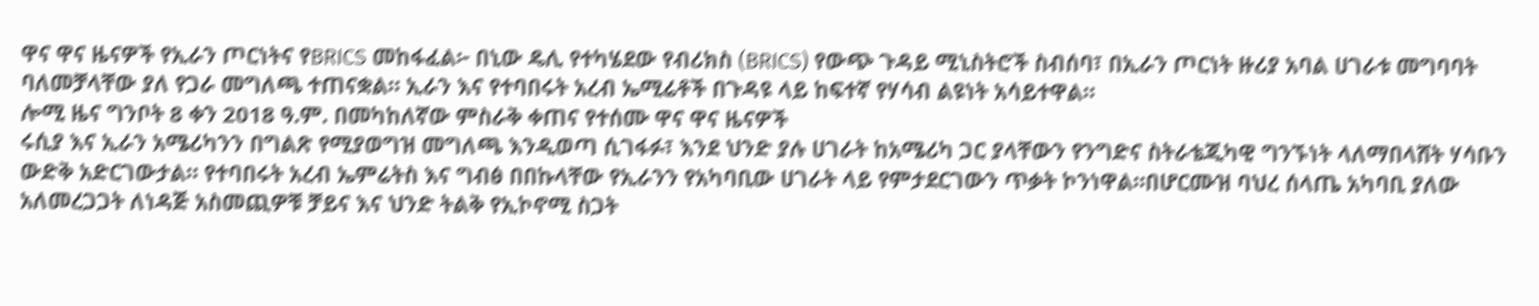ዋና ዋና ዜናዎች የኢራን ጦርነትና የBRICS መከፋፈል፦ በኒው ዴሊ የተካሄደው የብሪክስ (BRICS) የውጭ ጉዳይ ሚኒስትሮች ስብሰባ፣ በኢራን ጦርነት ዙሪያ አባል ሀገራቱ መግባባት ባለመቻላቸው ያለ የጋራ መግለጫ ተጠናቋል። ኢራን እና የተባበሩት አረብ ኤሚሬቶች በጉዳዩ ላይ ከፍተኛ የሃሳብ ልዩነት አሳይተዋል።
ሎሚ ዜና ግንቦት 8 ቀን 2018 ዓ.ም. በመካከለኛው ምስራቅ ቀጠና የተሰሙ ዋና ዋና ዜናዎች
ሩሲያ እና ኢራን አሜሪካንን በግልጽ የሚያወግዝ መግለጫ እንዲወጣ ሲገፋፉ፣ እንደ ህንድ ያሉ ሀገራት ከአሜሪካ ጋር ያላቸውን የንግድና ስትራቴጂካዊ ግንኙነት ላለማበላሸት ሃሳቡን ውድቅ አድርገውታል። የተባበሩት አረብ ኤምሬትስ እና ግብፅ በበኩላቸው የኢራንን የአካባቢው ሀገራት ላይ የምታደርገውን ጥቃት ኮንነዋል።በሆርሙዝ ባህረ ሰላጤ አካባቢ ያለው አለመረጋጋት ለነዳጅ አስመጪዎቹ ቻይና እና ህንድ ትልቅ የኢኮኖሚ ስጋት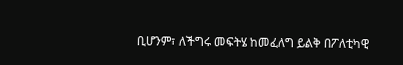ቢሆንም፣ ለችግሩ መፍትሄ ከመፈለግ ይልቅ በፖለቲካዊ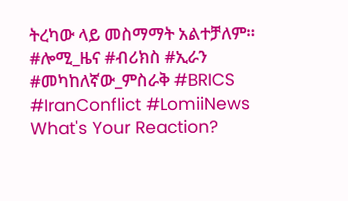ትረካው ላይ መስማማት አልተቻለም።
#ሎሚ_ዜና #ብሪክስ #ኢራን #መካከለኛው_ምስራቅ #BRICS #IranConflict #LomiiNews
What's Your Reaction?